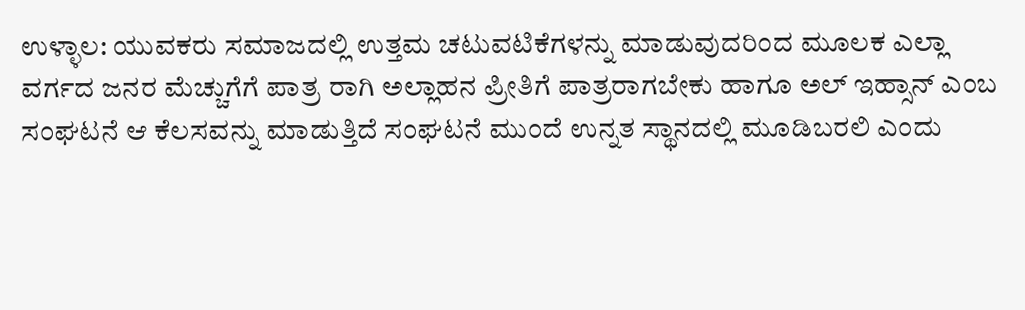ಉಳ್ಳಾಲ: ಯುವಕರು ಸಮಾಜದಲ್ಲಿ ಉತ್ತಮ ಚಟುವಟಿಕೆಗಳನ್ನು ಮಾಡುವುದರಿಂದ ಮೂಲಕ ಎಲ್ಲಾ ವರ್ಗದ ಜನರ ಮೆಚ್ಚುಗೆಗೆ ಪಾತ್ರ ರಾಗಿ ಅಲ್ಲಾಹನ ಪ್ರೀತಿಗೆ ಪಾತ್ರರಾಗಬೇಕು ಹಾಗೂ ಅಲ್ ಇಹ್ಸಾನ್ ಎಂಬ ಸಂಘಟನೆ ಆ ಕೆಲಸವನ್ನು ಮಾಡುತ್ತಿದೆ ಸಂಘಟನೆ ಮುಂದೆ ಉನ್ನತ ಸ್ಥಾನದಲ್ಲಿ ಮೂಡಿಬರಲಿ ಎಂದು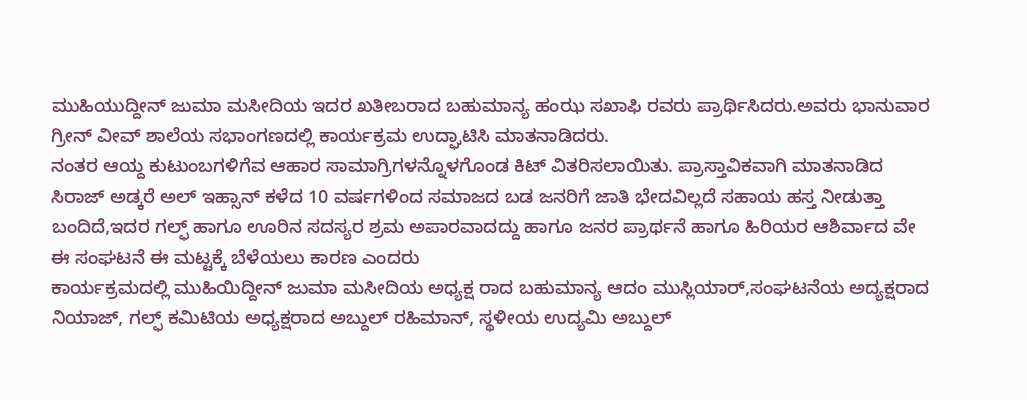ಮುಹಿಯುದ್ದೀನ್ ಜುಮಾ ಮಸೀದಿಯ ಇದರ ಖತೀಬರಾದ ಬಹುಮಾನ್ಯ ಹಂಝ ಸಖಾಫಿ ರವರು ಪ್ರಾರ್ಥಿಸಿದರು.ಅವರು ಭಾನುವಾರ ಗ್ರೀನ್ ವೀವ್ ಶಾಲೆಯ ಸಭಾಂಗಣದಲ್ಲಿ ಕಾರ್ಯಕ್ರಮ ಉದ್ಘಾಟಿಸಿ ಮಾತನಾಡಿದರು.
ನಂತರ ಆಯ್ದ ಕುಟುಂಬಗಳಿಗೆವ ಆಹಾರ ಸಾಮಾಗ್ರಿಗಳನ್ನೊಳಗೊಂಡ ಕಿಟ್ ವಿತರಿಸಲಾಯಿತು. ಪ್ರಾಸ್ತಾವಿಕವಾಗಿ ಮಾತನಾಡಿದ ಸಿರಾಜ್ ಅಡ್ಕರೆ ಅಲ್ ಇಹ್ಸಾನ್ ಕಳೆದ 10 ವರ್ಷಗಳಿಂದ ಸಮಾಜದ ಬಡ ಜನರಿಗೆ ಜಾತಿ ಭೇದವಿಲ್ಲದೆ ಸಹಾಯ ಹಸ್ತ ನೀಡುತ್ತಾ ಬಂದಿದೆ,ಇದರ ಗಲ್ಫ್ ಹಾಗೂ ಊರಿನ ಸದಸ್ಯರ ಶ್ರಮ ಅಪಾರವಾದದ್ದು ಹಾಗೂ ಜನರ ಪ್ರಾರ್ಥನೆ ಹಾಗೂ ಹಿರಿಯರ ಆಶಿರ್ವಾದ ವೇ ಈ ಸಂಘಟನೆ ಈ ಮಟ್ಟಕ್ಕೆ ಬೆಳೆಯಲು ಕಾರಣ ಎಂದರು
ಕಾರ್ಯಕ್ರಮದಲ್ಲಿ ಮುಹಿಯಿದ್ದೀನ್ ಜುಮಾ ಮಸೀದಿಯ ಅಧ್ಯಕ್ಷ ರಾದ ಬಹುಮಾನ್ಯ ಆದಂ ಮುಸ್ಲಿಯಾರ್,ಸಂಘಟನೆಯ ಅದ್ಯಕ್ಷರಾದ ನಿಯಾಜ್, ಗಲ್ಫ್ ಕಮಿಟಿಯ ಅಧ್ಯಕ್ಷರಾದ ಅಬ್ದುಲ್ ರಹಿಮಾನ್, ಸ್ಥಳೀಯ ಉದ್ಯಮಿ ಅಬ್ದುಲ್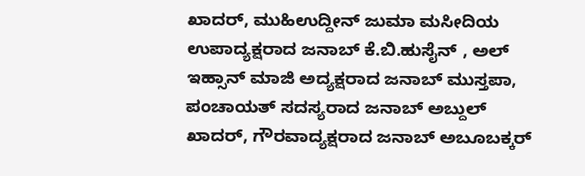ಖಾದರ್, ಮುಹಿಉದ್ದೀನ್ ಜುಮಾ ಮಸೀದಿಯ ಉಪಾದ್ಯಕ್ಷರಾದ ಜನಾಬ್ ಕೆ.ಬಿ.ಹುಸೈನ್ , ಅಲ್ ಇಹ್ಸಾನ್ ಮಾಜಿ ಅದ್ಯಕ್ಷರಾದ ಜನಾಬ್ ಮುಸ್ತಪಾ, ಪಂಚಾಯತ್ ಸದಸ್ಯರಾದ ಜನಾಬ್ ಅಬ್ದುಲ್ ಖಾದರ್, ಗೌರವಾದ್ಯಕ್ಷರಾದ ಜನಾಬ್ ಅಬೂಬಕ್ಕರ್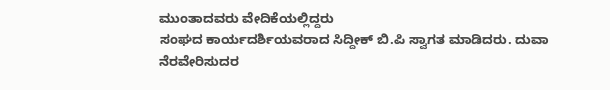ಮುಂತಾದವರು ವೇದಿಕೆಯಲ್ಲಿದ್ದರು
ಸಂಘದ ಕಾರ್ಯದರ್ಶಿಯವರಾದ ಸಿದ್ದೀಕ್ ಬಿ.ಪಿ ಸ್ವಾಗತ ಮಾಡಿದರು. ದುವಾ ನೆರವೇರಿಸುದರ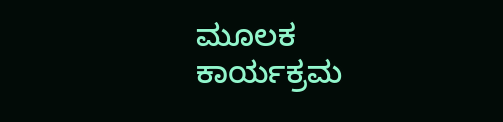ಮೂಲಕ ಕಾರ್ಯಕ್ರಮ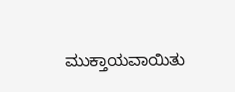ಮುಕ್ತಾಯವಾಯಿತು